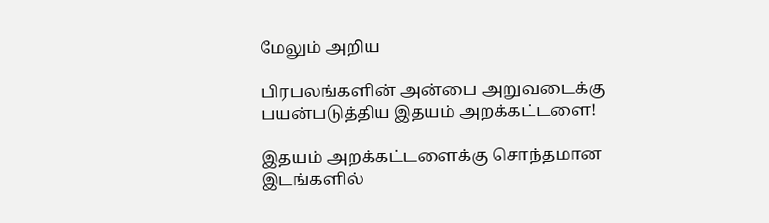மேலும் அறிய

பிரபலங்களின் அன்பை அறுவடைக்கு பயன்படுத்திய இதயம் அறக்கட்டளை!

இதயம் அறக்கட்டளைக்கு சொந்தமான இடங்களில்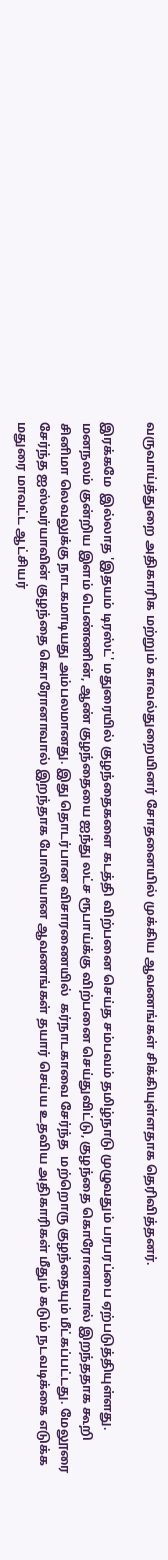வருவாய்த்துறை அதிகாரிக மற்றும் காவல்துறையினர் சோதனையில் முக்கிய ஆவணங்கள் சிக்கியுள்ளதாக தெரிவித்தனர்.

இரக்கமே  இல்லாத 'இதயம் டிரஸ்ட்' மதுரையில் குழந்தைகளை கடத்தி விற்பனை செய்த சம்பவம் தமிழ்நாடு முழுவதும் பரபரப்பை ஏற்படுத்தியுள்ளது. மனநலம் குன்றிய இளம் பெண்ணின், ஆண் குழந்தையை ஐந்து லட்ச ரூபாய்க்கு விற்பனை செய்துவிட்டு, குழந்தை கொரோனாவால் இறந்ததாக கூறி சினிமா லெவலுக்கு நாடகமாடியது அம்பலமானது. இது தொடர்பான விசாரணையில்  கர்நாடகாவை சேர்ந்த  மற்றொரு குழந்தையும் மீட்கப்பட்டது. மேலூரை சேர்ந்த ஐஸ்வர்யாவின் குழந்தை கொரோனாவால் இறந்தாக போலியான ஆவணங்கள் தயார் செய்ய உதவிய அதிகாரிகள் மீதும் கடும் நடவடிக்கை எடுக்க மதுரை மாவட்ட ஆட்சியர்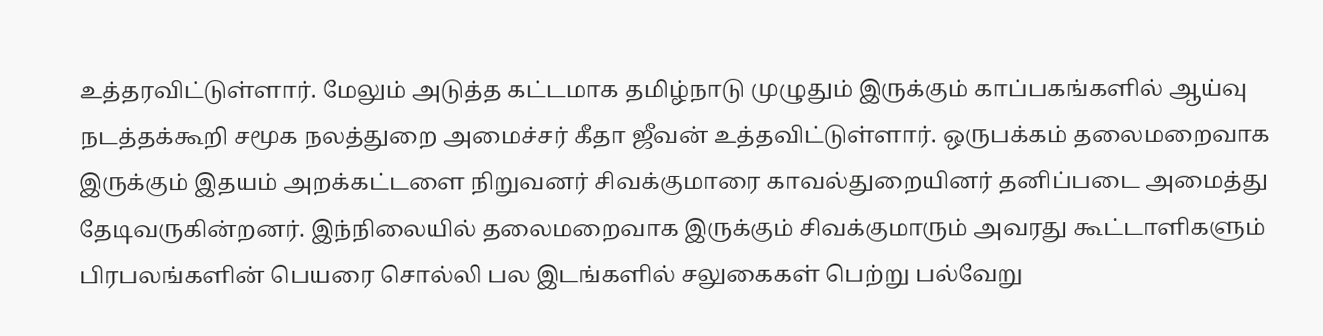உத்தரவிட்டுள்ளார். மேலும் அடுத்த கட்டமாக தமிழ்நாடு முழுதும் இருக்கும் காப்பகங்களில் ஆய்வு நடத்தக்கூறி சமூக நலத்துறை அமைச்சர் கீதா ஜீவன் உத்தவிட்டுள்ளார். ஒருபக்கம் தலைமறைவாக இருக்கும் இதயம் அறக்கட்டளை நிறுவனர் சிவக்குமாரை காவல்துறையினர் தனிப்படை அமைத்து தேடிவருகின்றனர். இந்நிலையில் தலைமறைவாக இருக்கும் சிவக்குமாரும் அவரது கூட்டாளிகளும் பிரபலங்களின் பெயரை சொல்லி பல இடங்களில் சலுகைகள் பெற்று பல்வேறு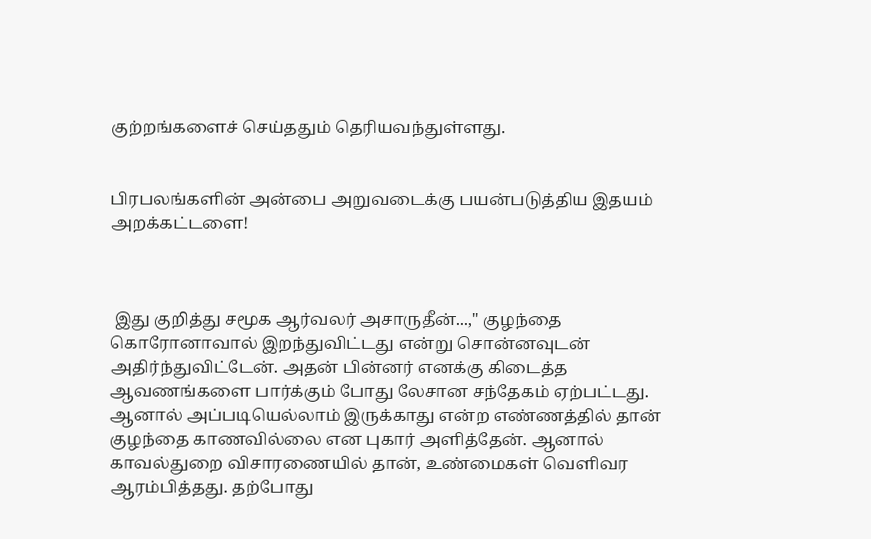குற்றங்களைச் செய்ததும் தெரியவந்துள்ளது.


பிரபலங்களின் அன்பை அறுவடைக்கு பயன்படுத்திய இதயம் அறக்கட்டளை!



 இது குறித்து சமூக ஆர்வலர் அசாருதீன்...," குழந்தை கொரோனாவால் இறந்துவிட்டது என்று சொன்னவுடன் அதிர்ந்துவிட்டேன். அதன் பின்னர் எனக்கு கிடைத்த ஆவணங்களை பார்க்கும் போது லேசான சந்தேகம் ஏற்பட்டது. ஆனால் அப்படியெல்லாம் இருக்காது என்ற எண்ணத்தில் தான் குழந்தை காணவில்லை என புகார் அளித்தேன். ஆனால் காவல்துறை விசாரணையில் தான், உண்மைகள் வெளிவர ஆரம்பித்தது. தற்போது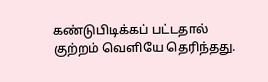கண்டுபிடிக்கப் பட்டதால் குற்றம் வெளியே தெரிந்தது.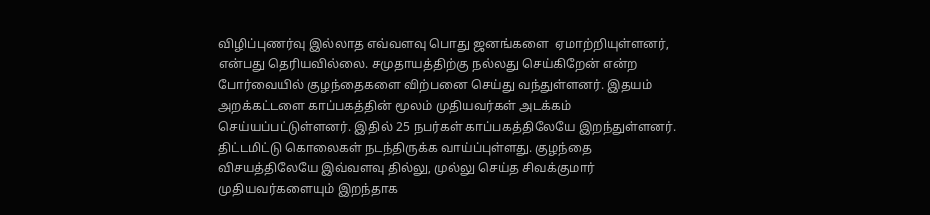விழிப்புணர்வு இல்லாத எவ்வளவு பொது ஜனங்களை  ஏமாற்றியுள்ளனர், என்பது தெரியவில்லை. சமுதாயத்திற்கு நல்லது செய்கிறேன் என்ற போர்வையில் குழந்தைகளை விற்பனை செய்து வந்துள்ளனர். இதயம் அறக்கட்டளை காப்பகத்தின் மூலம் முதியவர்கள் அடக்கம் செய்யப்பட்டுள்ளனர். இதில் 25 நபர்கள் காப்பகத்திலேயே இறந்துள்ளனர்.  திட்டமிட்டு கொலைகள் நடந்திருக்க வாய்ப்புள்ளது. குழந்தை விசயத்திலேயே இவ்வளவு தில்லு, முல்லு செய்த சிவக்குமார் முதியவர்களையும் இறந்தாக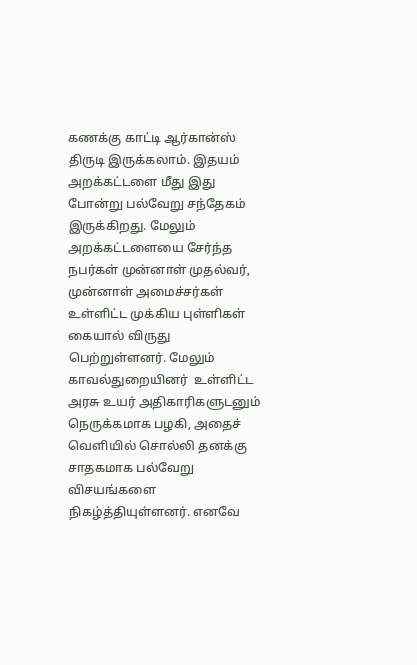கணக்கு காட்டி ஆர்கான்ஸ் திருடி இருக்கலாம். இதயம் அறக்கட்டளை மீது இது போன்று பல்வேறு சந்தேகம் இருக்கிறது. மேலும் அறக்கட்டளையை சேர்ந்த நபர்கள் முன்னாள் முதல்வர், முன்னாள் அமைச்சர்கள் உள்ளிட்ட முக்கிய புள்ளிகள் கையால் விருது பெற்றுள்ளனர். மேலும் காவல்துறையினர்  உள்ளிட்ட அரசு உயர் அதிகாரிகளுடனும் நெருக்கமாக பழகி, அதைச் வெளியில் சொல்லி தனக்கு சாதகமாக பல்வேறு விசயங்களை  நிகழ்த்தியுள்ளனர். எனவே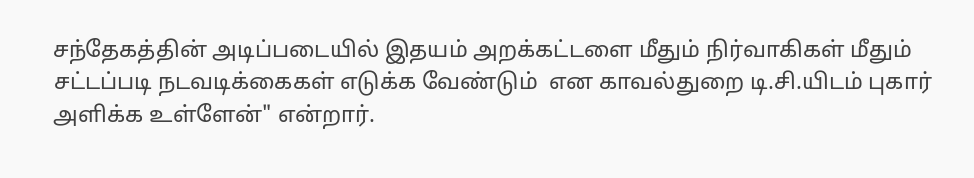சந்தேகத்தின் அடிப்படையில் இதயம் அறக்கட்டளை மீதும் நிர்வாகிகள் மீதும் சட்டப்படி நடவடிக்கைகள் எடுக்க வேண்டும்  என காவல்துறை டி.சி.யிடம் புகார் அளிக்க உள்ளேன்" என்றார்.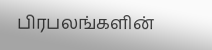பிரபலங்களின்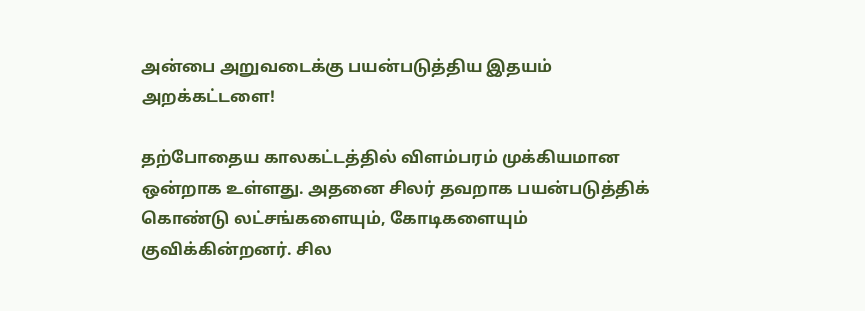அன்பை அறுவடைக்கு பயன்படுத்திய இதயம் அறக்கட்டளை!

தற்போதைய காலகட்டத்தில் விளம்பரம் முக்கியமான ஒன்றாக உள்ளது. அதனை சிலர் தவறாக பயன்படுத்திக் கொண்டு லட்சங்களையும், கோடிகளையும் குவிக்கின்றனர். சில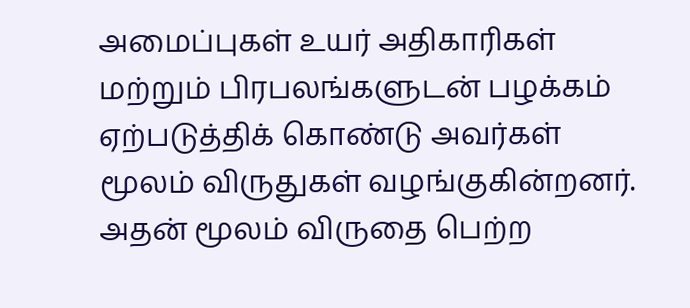அமைப்புகள் உயர் அதிகாரிகள் மற்றும் பிரபலங்களுடன் பழக்கம் ஏற்படுத்திக் கொண்டு அவர்கள் மூலம் விருதுகள் வழங்குகின்றனர். அதன் மூலம் விருதை பெற்ற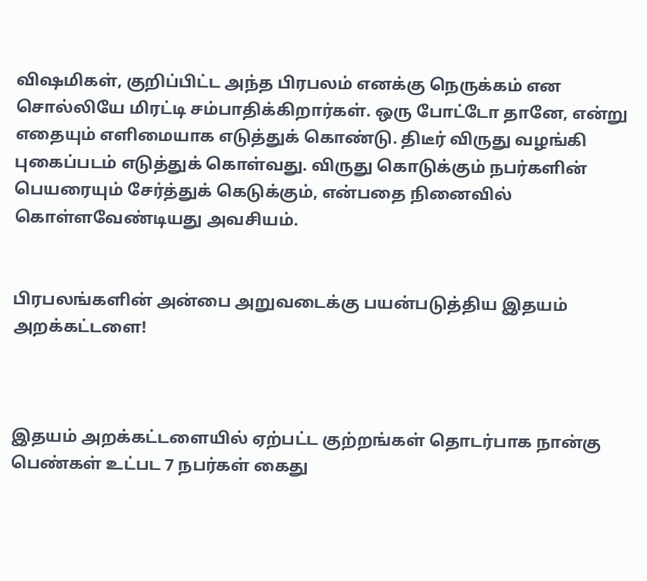விஷமிகள், குறிப்பிட்ட அந்த பிரபலம் எனக்கு நெருக்கம் என சொல்லியே மிரட்டி சம்பாதிக்கிறார்கள். ஒரு போட்டோ தானே, என்று எதையும் எளிமையாக எடுத்துக் கொண்டு. திடீர் விருது வழங்கி புகைப்படம் எடுத்துக் கொள்வது. விருது கொடுக்கும் நபர்களின் பெயரையும் சேர்த்துக் கெடுக்கும், என்பதை நினைவில் கொள்ளவேண்டியது அவசியம்.


பிரபலங்களின் அன்பை அறுவடைக்கு பயன்படுத்திய இதயம் அறக்கட்டளை!



இதயம் அறக்கட்டளையில் ஏற்பட்ட குற்றங்கள் தொடர்பாக நான்கு பெண்கள் உட்பட 7 நபர்கள் கைது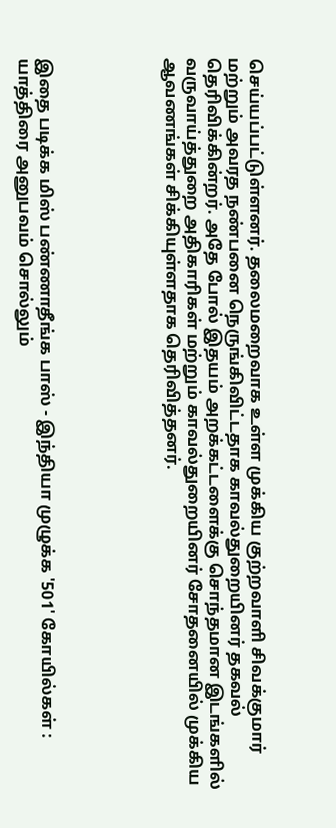செய்யப்பட்டுள்ளனர். தலைமறைவாக உள்ள முக்கிய குற்றவாளி சிவக்குமார் மற்றும் அவரத நண்பனை நெருங்கிவிட்டதாக காவல்துறையினர் தகவல் தெரிவிக்கின்றர். அதே போல் இதயம் அறக்கட்டளைக்கு சொந்தமான இடங்களில் வருவாய்த்துறை அதிகாரிகள் மற்றும் காவல்துறையினர் சோதனையில் முக்கிய ஆவணங்கள் சிக்கியுள்ளதாக தெரிவித்தனர்.





இதை படிக்க மிஸ் பண்ணாதீங்க பாஸ் - இந்தியா முழுக்க '501' கோயில்கள் : யாத்திரை அனுபவம் சொல்லும்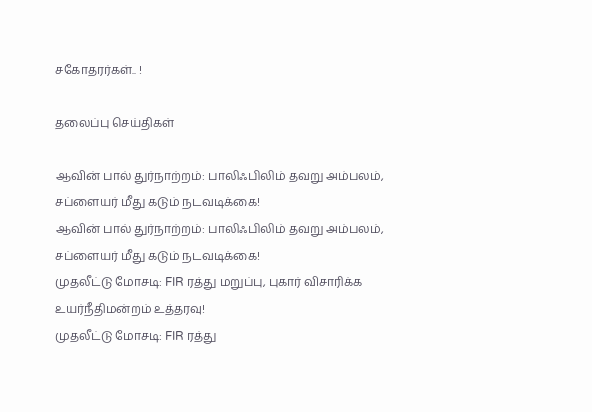சகோதரர்கள்.. !

தலைப்பு செய்திகள்

ஆவின் பால் துர்நாற்றம்: பாலிஃபிலிம் தவறு அம்பலம், சப்ளையர் மீது கடும் நடவடிக்கை!
ஆவின் பால் துர்நாற்றம்: பாலிஃபிலிம் தவறு அம்பலம், சப்ளையர் மீது கடும் நடவடிக்கை!
முதலீட்டு மோசடி: FIR ரத்து மறுப்பு, புகார் விசாரிக்க உயர்நீதிமன்றம் உத்தரவு!
முதலீட்டு மோசடி: FIR ரத்து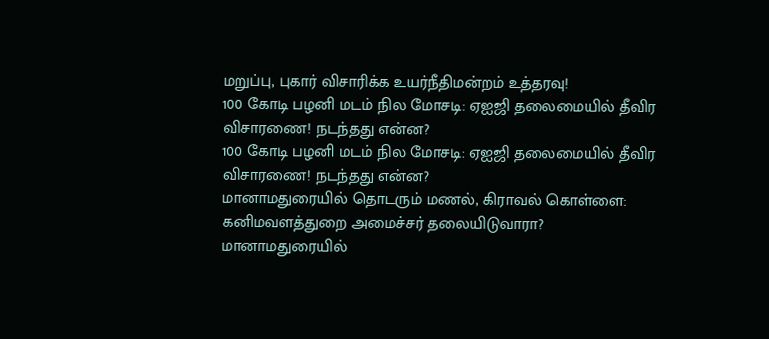மறுப்பு, புகார் விசாரிக்க உயர்நீதிமன்றம் உத்தரவு!
100 கோடி பழனி மடம் நில மோசடி: ஏஐஜி தலைமையில் தீவிர விசாரணை! நடந்தது என்ன?
100 கோடி பழனி மடம் நில மோசடி: ஏஐஜி தலைமையில் தீவிர விசாரணை! நடந்தது என்ன?
மானாமதுரையில் தொடரும் மணல், கிராவல் கொள்ளை: கனிமவளத்துறை அமைச்சர் தலையிடுவாரா?
மானாமதுரையில்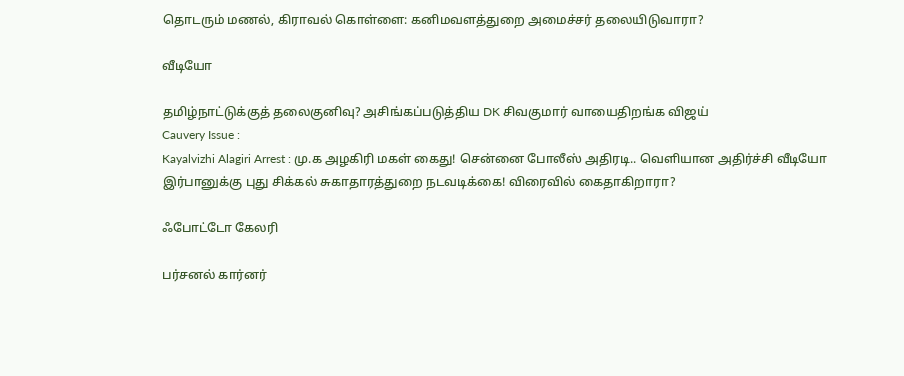தொடரும் மணல், கிராவல் கொள்ளை: கனிமவளத்துறை அமைச்சர் தலையிடுவாரா?

வீடியோ

தமிழ்நாட்டுக்குத் தலைகுனிவு? அசிங்கப்படுத்திய DK சிவகுமார் வாயைதிறங்க விஜய்
Cauvery Issue :
Kayalvizhi Alagiri Arrest : மு.க அழகிரி மகள் கைது! சென்னை போலீஸ் அதிரடி.. வெளியான அதிர்ச்சி வீடியோ
இர்பானுக்கு புது சிக்கல் சுகாதாரத்துறை நடவடிக்கை! விரைவில் கைதாகிறாரா?

ஃபோட்டோ கேலரி

பர்சனல் கார்னர்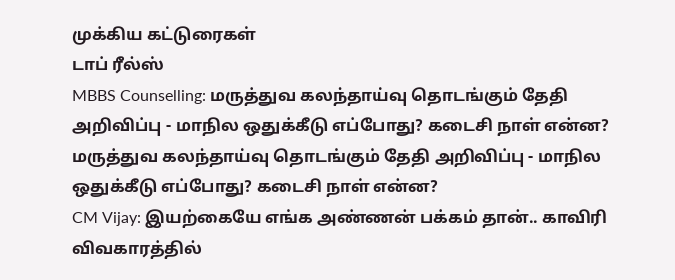முக்கிய கட்டுரைகள்
டாப் ரீல்ஸ்
MBBS Counselling: மருத்துவ கலந்தாய்வு தொடங்கும் தேதி அறிவிப்பு - மாநில ஒதுக்கீடு எப்போது? கடைசி நாள் என்ன?
மருத்துவ கலந்தாய்வு தொடங்கும் தேதி அறிவிப்பு - மாநில ஒதுக்கீடு எப்போது? கடைசி நாள் என்ன?
CM Vijay: இயற்கையே எங்க அண்ணன் பக்கம் தான்.. காவிரி விவகாரத்தில்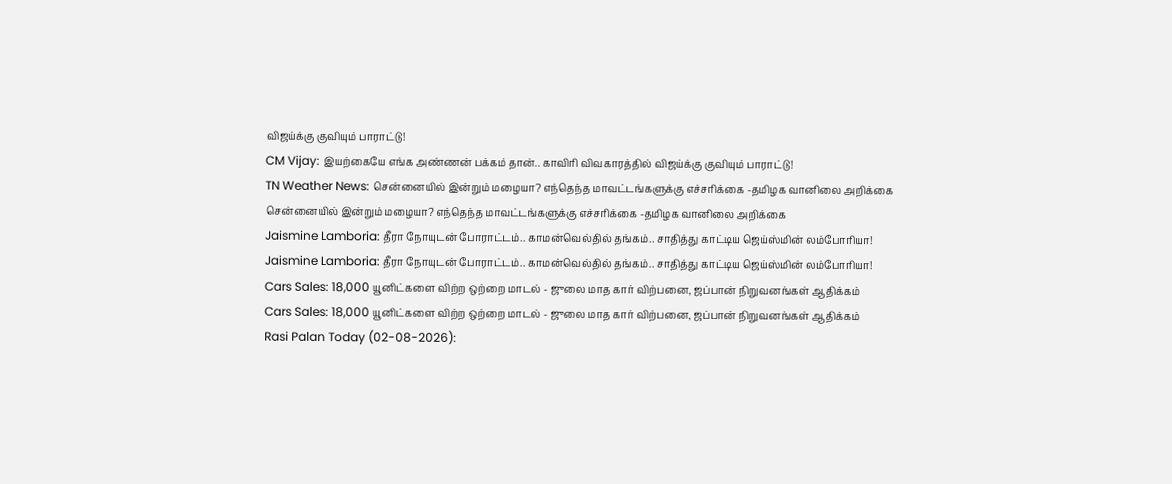விஜய்க்கு குவியும் பாராட்டு!
CM Vijay: இயற்கையே எங்க அண்ணன் பக்கம் தான்.. காவிரி விவகாரத்தில் விஜய்க்கு குவியும் பாராட்டு!
TN Weather News: சென்னையில் இன்றும் மழையா? எந்தெந்த மாவட்டங்களுக்கு எச்சரிக்கை -தமிழக வானிலை அறிக்கை
சென்னையில் இன்றும் மழையா? எந்தெந்த மாவட்டங்களுக்கு எச்சரிக்கை -தமிழக வானிலை அறிக்கை
Jaismine Lamboria: தீரா நோயுடன் போராட்டம்.. காமன்வெல்தில் தங்கம்.. சாதித்து காட்டிய ஜெய்ஸ்மின் லம்போரியா!
Jaismine Lamboria: தீரா நோயுடன் போராட்டம்.. காமன்வெல்தில் தங்கம்.. சாதித்து காட்டிய ஜெய்ஸ்மின் லம்போரியா!
Cars Sales: 18,000 யூனிட்களை விற்ற ஒற்றை மாடல் - ஜுலை மாத கார் விற்பனை, ஜப்பான் நிறுவனங்கள் ஆதிக்கம்
Cars Sales: 18,000 யூனிட்களை விற்ற ஒற்றை மாடல் - ஜுலை மாத கார் விற்பனை, ஜப்பான் நிறுவனங்கள் ஆதிக்கம்
Rasi Palan Today (02-08-2026):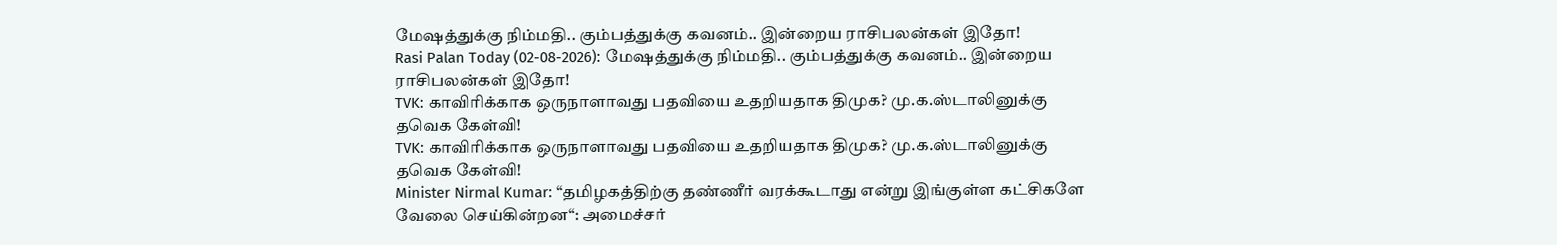மேஷத்துக்கு நிம்மதி.. கும்பத்துக்கு கவனம்.. இன்றைய ராசிபலன்கள் இதோ!
Rasi Palan Today (02-08-2026): மேஷத்துக்கு நிம்மதி.. கும்பத்துக்கு கவனம்.. இன்றைய ராசிபலன்கள் இதோ!
TVK: காவிரிக்காக ஒருநாளாவது பதவியை உதறியதாக திமுக? மு.க.ஸ்டாலினுக்கு தவெக கேள்வி!
TVK: காவிரிக்காக ஒருநாளாவது பதவியை உதறியதாக திமுக? மு.க.ஸ்டாலினுக்கு தவெக கேள்வி!
Minister Nirmal Kumar: “தமிழகத்திற்கு தண்ணீர் வரக்கூடாது என்று இங்குள்ள கட்சிகளே வேலை செய்கின்றன“: அமைச்சர்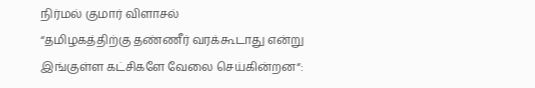நிர்மல் குமார் விளாசல்
“தமிழகத்திற்கு தண்ணீர் வரக்கூடாது என்று இங்குள்ள கட்சிகளே வேலை செய்கின்றன“: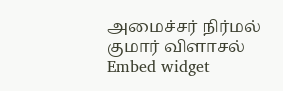அமைச்சர் நிர்மல் குமார் விளாசல்
Embed widget